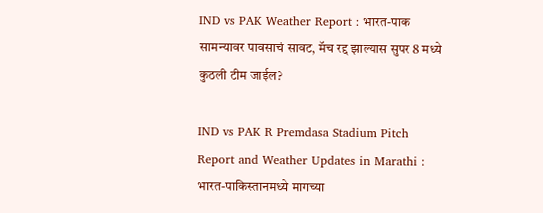IND vs PAK Weather Report : भारत-पाक सामन्यावर पावसाचं सावट, मॅच रद्द झाल्यास सुपर 8 मध्ये कुठली टीम जाईल?

IND vs PAK R Premdasa Stadium Pitch Report and Weather Updates in Marathi : भारत-पाकिस्तानमध्ये मागच्या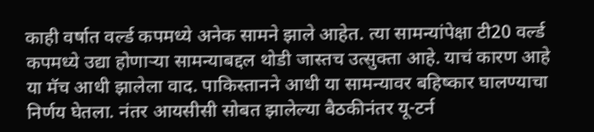काही वर्षात वर्ल्ड कपमध्ये अनेक सामने झाले आहेत. त्या सामन्यांपेक्षा टी20 वर्ल्ड कपमध्ये उद्या होणार्‍या सामन्याबद्दल थोडी जास्तच उत्सुक्ता आहे. याचं कारण आहे या मॅच आधी झालेला वाद. पाकिस्तानने आधी या सामन्यावर बहिष्कार घालण्याचा निर्णय घेतला. नंतर आयसीसी सोबत झालेल्या बैठकीनंतर यू-टर्न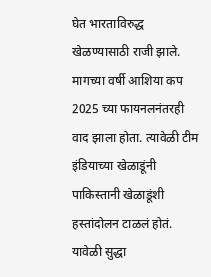घेत भारताविरुद्ध खेळण्यासाठी राजी झाले. मागच्या वर्षी आशिया कप 2025 च्या फायनलनंतरही वाद झाला होता. त्यावेळी टीम इंडियाच्या खेळाडूंनी पाकिस्तानी खेळाडूंशी हस्तांदोलन टाळलं होतं. यावेळी सुद्धा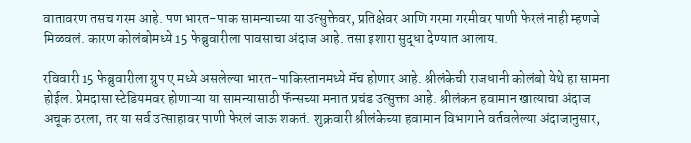वातावरण तसच गरम आहे. पण भारत-पाक सामन्याच्या या उत्सुक्तेवर, प्रतिक्षेवर आणि गरमा गरमीवर पाणी फेरलं नाही म्हणजे मिळवलं. कारण कोलंबोमध्ये 15 फेब्रुवारीला पावसाचा अंदाज आहे. तसा इशारा सुद्धा देण्यात आलाय.

रविवारी 15 फेब्रुवारीला ग्रुप ए मध्ये असलेल्या भारत-पाकिस्तानमध्ये मॅच होणार आहे. श्रीलंकेची राजधानी कोलंबो येथे हा सामना होईल. प्रेमदासा स्टेडियमवर होणाऱ्या या सामन्यासाठी फॅन्सच्या मनात प्रचंड उत्सुक्ता आहे. श्रीलंकन हवामान खात्याचा अंदाज अचूक ठरला, तर या सर्व उत्साहावर पाणी फेरलं जाऊ शकतं. शुक्रवारी श्रीलंकेच्या हवामान विभागाने वर्तवलेल्या अंदाजानुसार,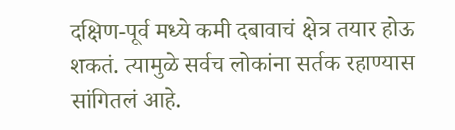दक्षिण-पूर्व मध्ये कमी दबावाचं क्षेत्र तयार होऊ शकतं. त्यामुळे सर्वच लोकांना सर्तक रहाण्यास सांगितलं आहे.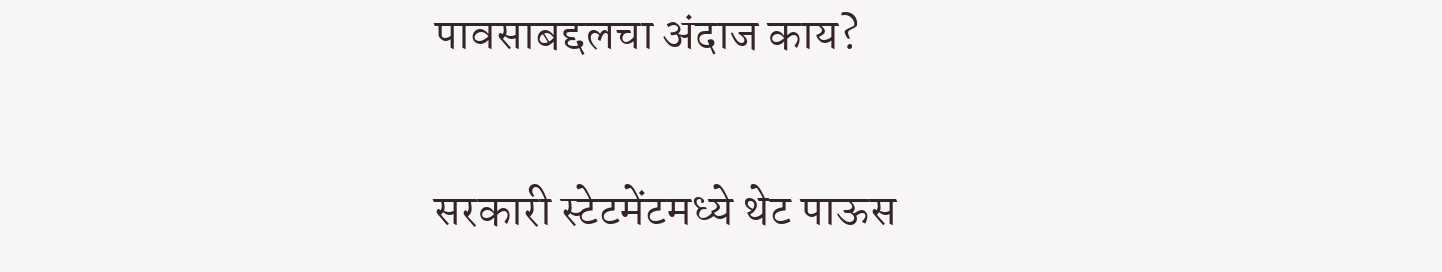पावसाबद्दलचा अंदाज काय?

सरकारी स्टेटमेंटमध्ये थेट पाऊस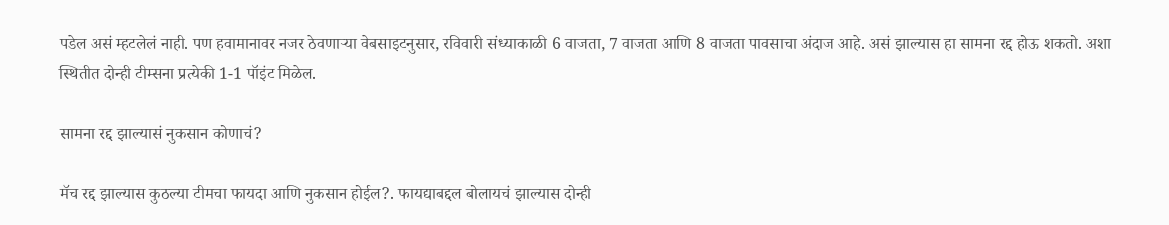पडेल असं म्हटलेलं नाही. पण हवामानावर नजर ठेवणार्‍या वेबसाइटनुसार, रविवारी संध्याकाळी 6 वाजता, 7 वाजता आणि 8 वाजता पावसाचा अंदाज आहे. असं झाल्यास हा सामना रद्द होऊ शकतो. अशा स्थितीत दोन्ही टीम्सना प्रत्येकी 1-1 पॉइंट मिळेल.

सामना रद्द झाल्यासं नुकसान कोणाचं?

मॅच रद्द झाल्यास कुठल्या टीमचा फायदा आणि नुकसान होईल?. फायद्याबद्दल बोलायचं झाल्यास दोन्ही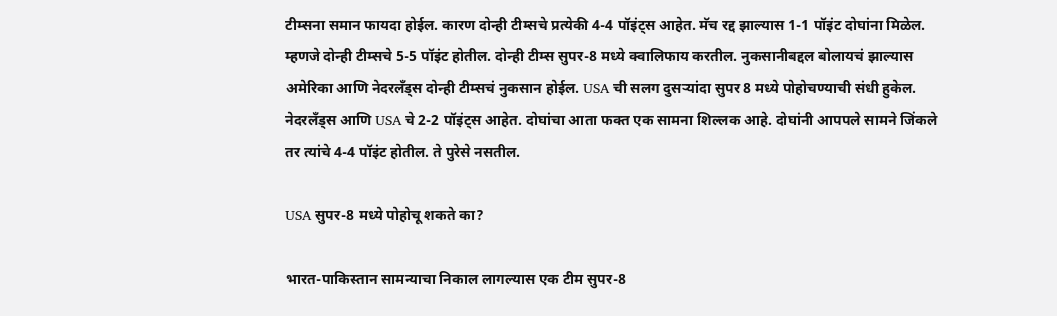टीम्सना समान फायदा होईल. कारण दोन्ही टीम्सचे प्रत्येकी 4-4 पॉइंट्स आहेत. मॅच रद्द झाल्यास 1-1 पॉइंट दोघांना मिळेल. म्हणजे दोन्ही टीम्सचे 5-5 पॉइंट होतील. दोन्ही टीम्स सुपर-8 मध्ये क्वालिफाय करतील. नुकसानीबद्दल बोलायचं झाल्यास अमेरिका आणि नेदरलँड्स दोन्ही टीम्सचं नुकसान होईल. USA ची सलग दुसऱ्यांदा सुपर 8 मध्ये पोहोचण्याची संधी हुकेल. नेदरलँड्स आणि USA चे 2-2 पॉइंट्स आहेत. दोघांचा आता फक्त एक सामना शिल्लक आहे. दोघांनी आपपले सामने जिंकले तर त्यांचे 4-4 पॉइंट होतील. ते पुरेसे नसतील.

USA सुपर-8 मध्ये पोहोचू शकते का?

भारत-पाकिस्तान सामन्याचा निकाल लागल्यास एक टीम सुपर-8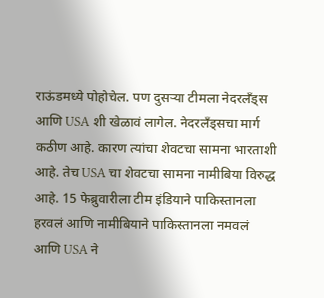राऊंडमध्ये पोहोचेल. पण दुसऱ्या टीमला नेदरलँड्स आणि USA शी खेळावं लागेल. नेदरलँड्सचा मार्ग कठीण आहे. कारण त्यांचा शेवटचा सामना भारताशी आहे. तेच USA चा शेवटचा सामना नामीबिया विरुद्ध आहे. 15 फेब्रुवारीला टीम इंडियाने पाकिस्तानला हरवलं आणि नामीबियाने पाकिस्तानला नमवलं आणि USA ने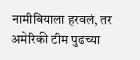नामीबियाला हरवलं, तर अमेरिकी टीम पुढच्या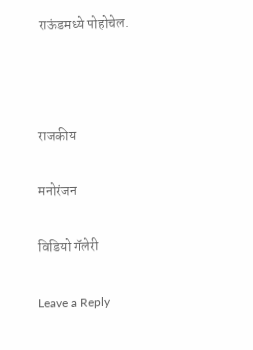राऊंडमध्ये पोहोचेल.



राजकीय

मनोरंजन

विडियो गॅलेरी

Leave a Reply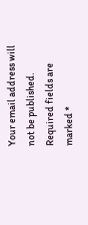Your email address will not be published. Required fields are marked *